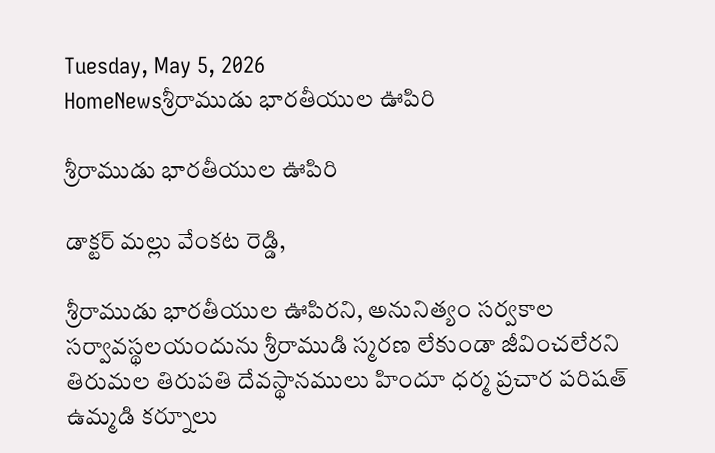Tuesday, May 5, 2026
HomeNewsశ్రీరాముడు భారతీయుల ఊపిరి

శ్రీరాముడు భారతీయుల ఊపిరి

డాక్టర్ మల్లు వేంకట రెడ్డి,

శ్రీరాముడు భారతీయుల ఊపిరని, అనునిత్యం సర్వకాల సర్వావస్థలయందును శ్రీరాముడి స్మరణ లేకుండా జీవించలేరని తిరుమల తిరుపతి దేవస్థానములు హిందూ ధర్మ ప్రచార పరిషత్ ఉమ్మడి కర్నూలు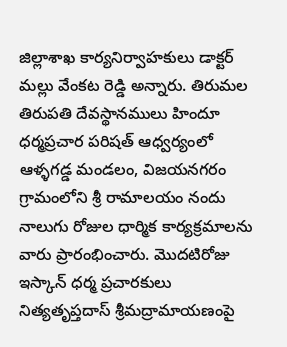జిల్లాశాఖ కార్యనిర్వాహకులు డాక్టర్ మల్లు వేంకట రెడ్డి అన్నారు. తిరుమల తిరుపతి దేవస్థానములు హిందూ ధర్మప్రచార పరిషత్ ఆధ్వర్యంలో ఆళ్ళగడ్డ మండలం, విజయనగరం గ్రామంలోని శ్రీ రామాలయం నందు నాలుగు రోజుల ధార్మిక కార్యక్రమాలను వారు ప్రారంభించారు. మొదటిరోజు ఇస్కాన్ ధర్మ ప్రచారకులు నిత్యతృప్తదాస్ శ్రీమద్రామాయణంపై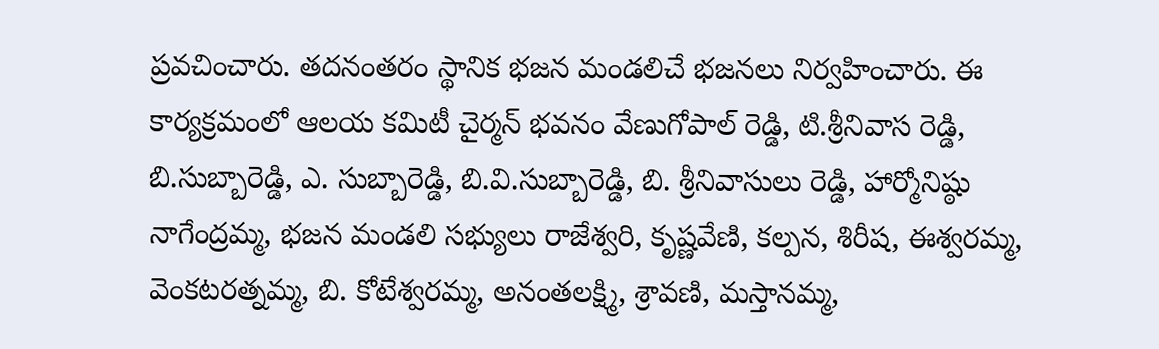ప్రవచించారు. తదనంతరం స్థానిక భజన మండలిచే భజనలు నిర్వహించారు. ఈ కార్యక్రమంలో ఆలయ కమిటీ చైర్మన్ భవనం వేణుగోపాల్ రెడ్డి, టి.శ్రీనివాస రెడ్డి, బి.సుబ్బారెడ్డి, ఎ. సుబ్బారెడ్డి, బి.వి.సుబ్బారెడ్డి, బి. శ్రీనివాసులు రెడ్డి, హార్మోనిష్ఠు నాగేంద్రమ్మ, భజన మండలి సభ్యులు రాజేశ్వరి, కృష్ణవేణి, కల్పన, శిరీష, ఈశ్వరమ్మ, వెంకటరత్నమ్మ, బి. కోటేశ్వరమ్మ, అనంతలక్ష్మి, శ్రావణి, మస్తానమ్మ,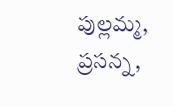పుల్లమ్మ, ప్రసన్న,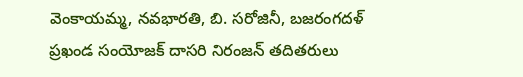వెంకాయమ్మ, నవభారతి, బి. సరోజినీ, బజరంగదళ్ ప్రఖండ సంయోజక్ దాసరి నిరంజన్ తదితరులు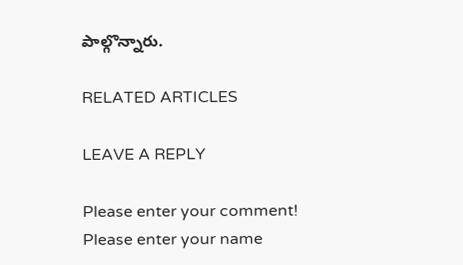పాల్గొన్నారు.

RELATED ARTICLES

LEAVE A REPLY

Please enter your comment!
Please enter your name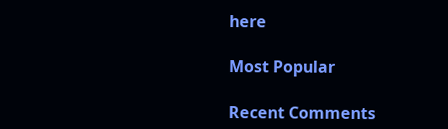here

Most Popular

Recent Comments